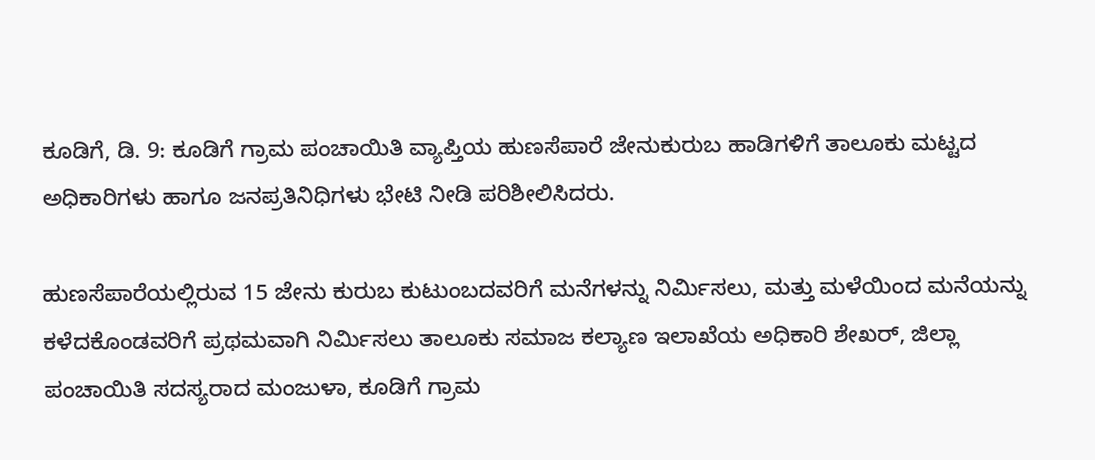ಕೂಡಿಗೆ, ಡಿ. 9: ಕೂಡಿಗೆ ಗ್ರಾಮ ಪಂಚಾಯಿತಿ ವ್ಯಾಪ್ತಿಯ ಹುಣಸೆಪಾರೆ ಜೇನುಕುರುಬ ಹಾಡಿಗಳಿಗೆ ತಾಲೂಕು ಮಟ್ಟದ ಅಧಿಕಾರಿಗಳು ಹಾಗೂ ಜನಪ್ರತಿನಿಧಿಗಳು ಭೇಟಿ ನೀಡಿ ಪರಿಶೀಲಿಸಿದರು.

ಹುಣಸೆಪಾರೆಯಲ್ಲಿರುವ 15 ಜೇನು ಕುರುಬ ಕುಟುಂಬದವರಿಗೆ ಮನೆಗಳನ್ನು ನಿರ್ಮಿಸಲು, ಮತ್ತು ಮಳೆಯಿಂದ ಮನೆಯನ್ನು ಕಳೆದಕೊಂಡವರಿಗೆ ಪ್ರಥಮವಾಗಿ ನಿರ್ಮಿಸಲು ತಾಲೂಕು ಸಮಾಜ ಕಲ್ಯಾಣ ಇಲಾಖೆಯ ಅಧಿಕಾರಿ ಶೇಖರ್, ಜಿಲ್ಲಾ ಪಂಚಾಯಿತಿ ಸದಸ್ಯರಾದ ಮಂಜುಳಾ, ಕೂಡಿಗೆ ಗ್ರಾಮ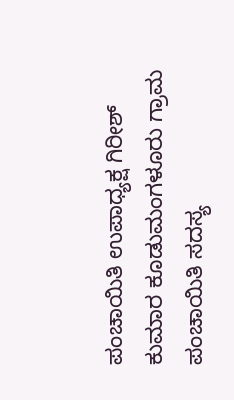ಪಂಚಾಯಿತಿ ಉಪಾಧ್ಯಕ್ಷ ಗಿರೀಶ್ ಕುಮಾರ ಕೂಡುಮಂಗಳೂರು ಗ್ರಾಮ ಪಂಚಾಯಿತಿ ಸದಸ್ಯ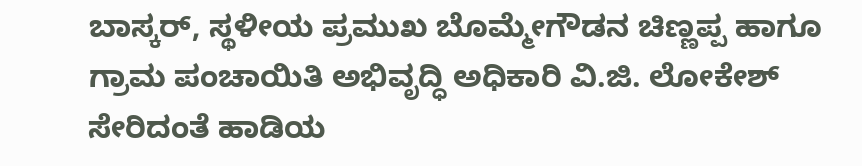ಬಾಸ್ಕರ್, ಸ್ಥಳೀಯ ಪ್ರಮುಖ ಬೊಮ್ಮೇಗೌಡನ ಚಿಣ್ಣಪ್ಪ ಹಾಗೂ ಗ್ರಾಮ ಪಂಚಾಯಿತಿ ಅಭಿವೃದ್ಧಿ ಅಧಿಕಾರಿ ವಿ.ಜಿ. ಲೋಕೇಶ್ ಸೇರಿದಂತೆ ಹಾಡಿಯ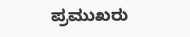ಪ್ರಮುಖರು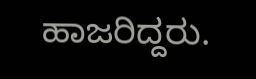ಹಾಜರಿದ್ದರು.